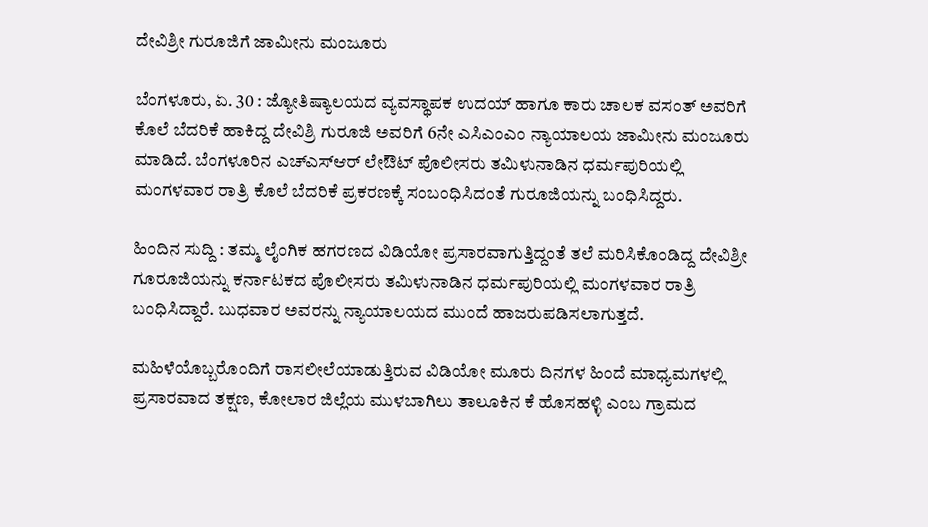ದೇವಿಶ್ರೀ ಗುರೂಜಿಗೆ ಜಾಮೀನು ಮಂಜೂರು

ಬೆಂಗಳೂರು, ಏ. 30 : ಜ್ಯೋತಿಷ್ಯಾಲಯದ ವ್ಯವಸ್ಥಾಪಕ ಉದಯ್‌ ಹಾಗೂ ಕಾರು ಚಾಲಕ ವಸಂತ್‌ ಅವರಿಗೆ ಕೊಲೆ ಬೆದರಿಕೆ ಹಾಕಿದ್ದ ದೇವಿಶ್ರಿ ಗುರೂಜಿ ಅವರಿಗೆ 6ನೇ ಎಸಿಎಂಎಂ ನ್ಯಾಯಾಲಯ ಜಾಮೀನು ಮಂಜೂರು ಮಾಡಿದೆ. ಬೆಂಗಳೂರಿನ ಎಚ್ಎಸ್ಆರ್ ಲೇಔಟ್ ಪೊಲೀಸರು ತಮಿಳುನಾಡಿನ ಧರ್ಮಪುರಿಯಲ್ಲಿ ಮಂಗಳವಾರ ರಾತ್ರಿ ಕೊಲೆ ಬೆದರಿಕೆ ಪ್ರಕರಣಕ್ಕೆ ಸಂಬಂಧಿಸಿದಂತೆ ಗುರೂಜಿಯನ್ನು ಬಂಧಿಸಿದ್ದರು.

ಹಿಂದಿನ ಸುದ್ದಿ : ತಮ್ಮ ಲೈಂಗಿಕ ಹಗರಣದ ವಿಡಿಯೋ ಪ್ರಸಾರವಾಗುತ್ತಿದ್ದಂತೆ ತಲೆ ಮರಿಸಿಕೊಂಡಿದ್ದ ದೇವಿಶ್ರೀ ಗೂರೂಜಿಯನ್ನು ಕರ್ನಾಟಕದ ಪೊಲೀಸರು ತಮಿಳುನಾಡಿನ ಧರ್ಮಪುರಿಯಲ್ಲಿ ಮಂಗಳವಾರ ರಾತ್ರಿ ಬಂಧಿಸಿದ್ದಾರೆ. ಬುಧವಾರ ಅವರನ್ನು ನ್ಯಾಯಾಲಯದ ಮುಂದೆ ಹಾಜರುಪಡಿಸಲಾಗುತ್ತದೆ.

ಮಹಿಳೆಯೊಬ್ಬರೊಂದಿಗೆ ರಾಸಲೀಲೆಯಾಡುತ್ತಿರುವ ವಿಡಿಯೋ ಮೂರು ದಿನಗಳ ಹಿಂದೆ ಮಾಧ್ಯಮಗಳಲ್ಲಿ ಪ್ರಸಾರವಾದ ತಕ್ಷಣ, ಕೋಲಾರ ಜಿಲ್ಲೆಯ ಮುಳಬಾಗಿಲು ತಾಲೂಕಿನ ಕೆ ಹೊಸಹಳ್ಳಿ ಎಂಬ ಗ್ರಾಮದ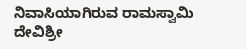ನಿವಾಸಿಯಾಗಿರುವ ರಾಮಸ್ವಾಮಿ ದೇವಿಶ್ರೀ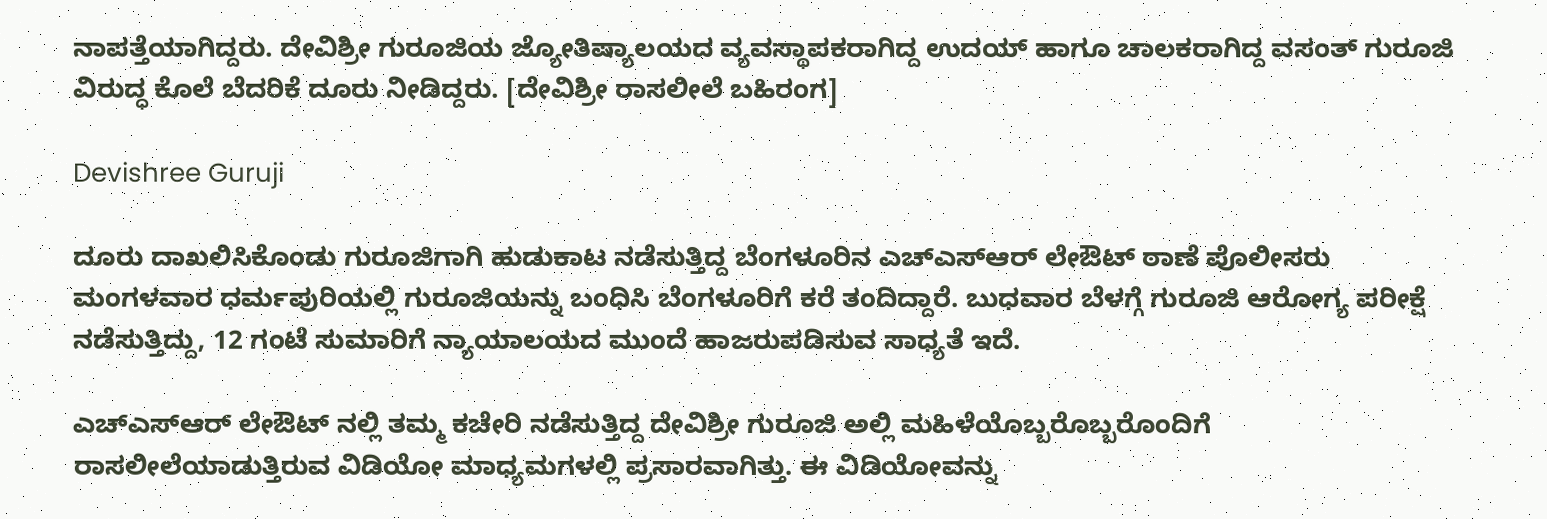ನಾಪತ್ತೆಯಾಗಿದ್ದರು. ದೇವಿಶ್ರೀ ಗುರೂಜಿಯ ಜ್ಯೋತಿಷ್ಯಾಲಯದ ವ್ಯವಸ್ಥಾಪಕರಾಗಿದ್ದ ಉದಯ್‌ ಹಾಗೂ ಚಾಲಕರಾಗಿದ್ದ ವಸಂತ್‌ ಗುರೂಜಿ ವಿರುದ್ಧ ಕೊಲೆ ಬೆದರಿಕೆ ದೂರು ನೀಡಿದ್ದರು. [ದೇವಿಶ್ರೀ ರಾಸಲೀಲೆ ಬಹಿರಂಗ]

Devishree Guruji

ದೂರು ದಾಖಲಿಸಿಕೊಂಡು ಗುರೂಜಿಗಾಗಿ ಹುಡುಕಾಟ ನಡೆಸುತ್ತಿದ್ದ ಬೆಂಗಳೂರಿನ ಎಚ್ಎಸ್ಆರ್ ಲೇಔಟ್‌ ಠಾಣೆ ಪೊಲೀಸರು ಮಂಗಳವಾರ ಧರ್ಮಪುರಿಯಲ್ಲಿ ಗುರೂಜಿಯನ್ನು ಬಂಧಿಸಿ ಬೆಂಗಳೂರಿಗೆ ಕರೆ ತಂದಿದ್ದಾರೆ. ಬುಧವಾರ ಬೆಳಗ್ಗೆ ಗುರೂಜಿ ಆರೋಗ್ಯ ಪರೀಕ್ಷೆ ನಡೆಸುತ್ತಿದ್ದು, 12 ಗಂಟೆ ಸುಮಾರಿಗೆ ನ್ಯಾಯಾಲಯದ ಮುಂದೆ ಹಾಜರುಪಡಿಸುವ ಸಾಧ್ಯತೆ ಇದೆ.

ಎಚ್ಎಸ್ಆರ್ ಲೇಔಟ್‌ ನಲ್ಲಿ ತಮ್ಮ ಕಚೇರಿ ನಡೆಸುತ್ತಿದ್ದ ದೇವಿಶ್ರೀ ಗುರೂಜಿ ಅಲ್ಲಿ ಮಹಿಳೆಯೊಬ್ಬರೊಬ್ಬರೊಂದಿಗೆ ರಾಸಲೀಲೆಯಾಡುತ್ತಿರುವ ವಿಡಿಯೋ ಮಾಧ್ಯಮಗಳಲ್ಲಿ ಪ್ರಸಾರವಾಗಿತ್ತು. ಈ ವಿಡಿಯೋವನ್ನು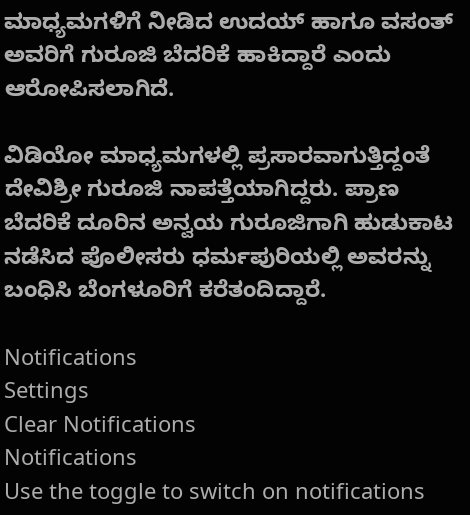ಮಾಧ್ಯಮಗಳಿಗೆ ನೀಡಿದ ಉದಯ್‌ ಹಾಗೂ ವಸಂತ್‌ ಅವರಿಗೆ ಗುರೂಜಿ ಬೆದರಿಕೆ ಹಾಕಿದ್ದಾರೆ ಎಂದು ಆರೋಪಿಸಲಾಗಿದೆ.

ವಿಡಿಯೋ ಮಾಧ್ಯಮಗಳಲ್ಲಿ ಪ್ರಸಾರವಾಗುತ್ತಿದ್ದಂತೆ ದೇವಿಶ್ರೀ ಗುರೂಜಿ ನಾಪತ್ತೆಯಾಗಿದ್ದರು. ಪ್ರಾಣ ಬೆದರಿಕೆ ದೂರಿನ ಅನ್ವಯ ಗುರೂಜಿಗಾಗಿ ಹುಡುಕಾಟ ನಡೆಸಿದ ಪೊಲೀಸರು ಧರ್ಮಪುರಿಯಲ್ಲಿ ಅವರನ್ನು ಬಂಧಿಸಿ ಬೆಂಗಳೂರಿಗೆ ಕರೆತಂದಿದ್ದಾರೆ.

Notifications
Settings
Clear Notifications
Notifications
Use the toggle to switch on notifications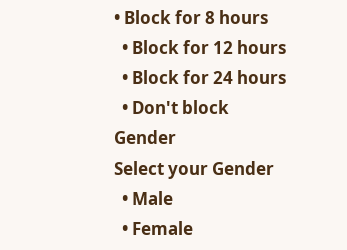• Block for 8 hours
  • Block for 12 hours
  • Block for 24 hours
  • Don't block
Gender
Select your Gender
  • Male
  • Female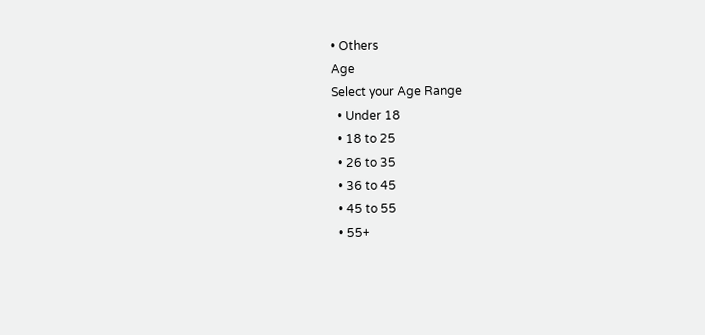• Others
Age
Select your Age Range
  • Under 18
  • 18 to 25
  • 26 to 35
  • 36 to 45
  • 45 to 55
  • 55+